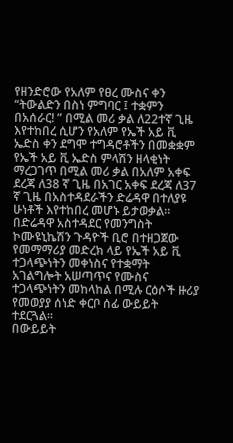የዘንድሮው የአለም የፀረ ሙስና ቀን “ትውልድን በስነ ምግባር ፤ ተቋምን በአሰራር! ” በሚል መሪ ቃል ለ22ተኛ ጊዜ እየተከበረ ሲሆን የአለም የኤች አይ ቪ ኤድስ ቀን ደግሞ ተግዳሮቶችን በመቋቋም የኤች አይ ቪ ኤድስ ምላሽን ዘላቂነት ማረጋገጥ በሚል መሪ ቃል በአለም አቀፍ ደረጃ ለ38 ኛ ጊዜ በአገር አቀፍ ደረጃ ለ37 ኛ ጊዜ በአስተዳደራችን ድሬዳዋ በተለያዩ ሁነቶች እየተከበረ መሆኑ ይታወቃል።
በድሬዳዋ አስተዳደር የመንግስት ኮሙዩኒኬሽን ጉዳዮች ቢሮ በተዘጋጀው የመማማሪያ መድረክ ላይ የኤች አይ ቪ ተጋላጭነትን መቀነስና የተቋማት አገልግሎት አሠጣጥና የሙስና ተጋላጭነትን መከላከል በሚሉ ርዕሶች ዙሪያ የመወያያ ሰነድ ቀርቦ ሰፊ ውይይት ተደርጓል።
በውይይት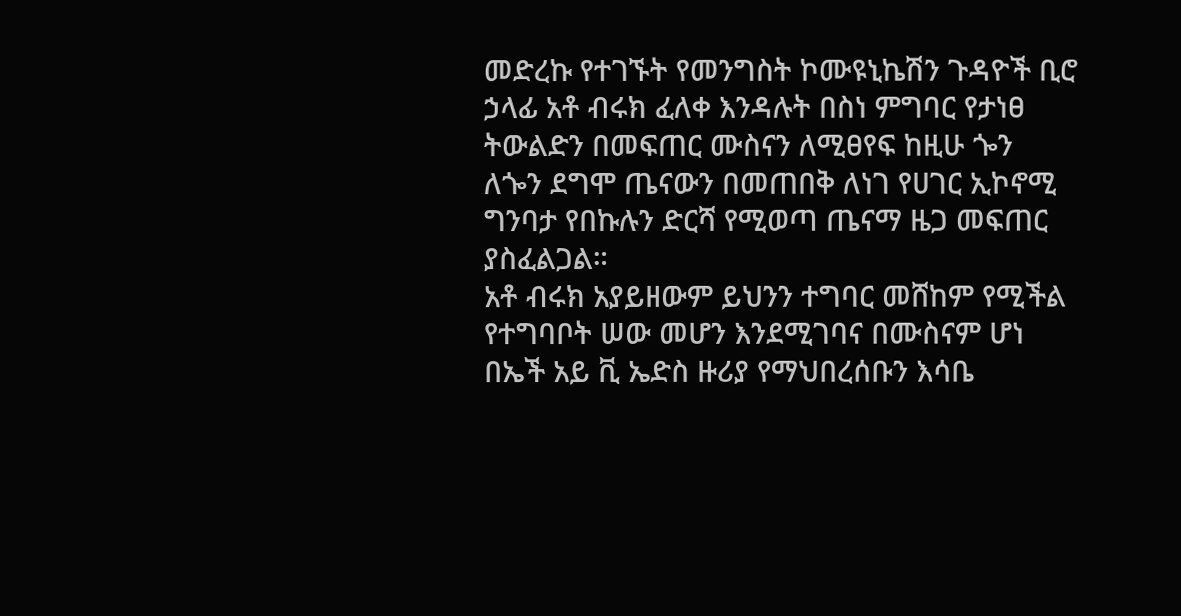መድረኩ የተገኙት የመንግስት ኮሙዩኒኬሽን ጉዳዮች ቢሮ ኃላፊ አቶ ብሩክ ፈለቀ እንዳሉት በስነ ምግባር የታነፀ ትውልድን በመፍጠር ሙስናን ለሚፀየፍ ከዚሁ ጐን ለጐን ደግሞ ጤናውን በመጠበቅ ለነገ የሀገር ኢኮኖሚ ግንባታ የበኩሉን ድርሻ የሚወጣ ጤናማ ዜጋ መፍጠር ያስፈልጋል።
አቶ ብሩክ አያይዘውም ይህንን ተግባር መሸከም የሚችል የተግባቦት ሠው መሆን እንደሚገባና በሙስናም ሆነ በኤች አይ ቪ ኤድስ ዙሪያ የማህበረሰቡን እሳቤ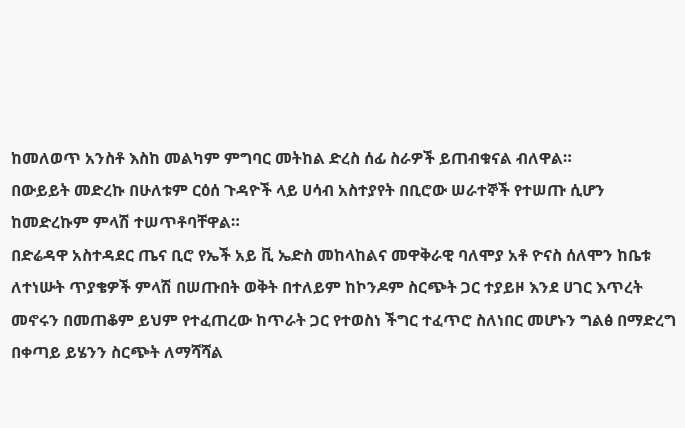ከመለወጥ አንስቶ እስከ መልካም ምግባር መትከል ድረስ ሰፊ ስራዎች ይጠብቁናል ብለዋል።
በውይይት መድረኩ በሁለቱም ርዕሰ ጉዳዮች ላይ ሀሳብ አስተያየት በቢሮው ሠራተኞች የተሠጡ ሲሆን ከመድረኩም ምላሽ ተሠጥቶባቸዋል።
በድሬዳዋ አስተዳደር ጤና ቢሮ የኤች አይ ቪ ኤድስ መከላከልና መዋቅራዊ ባለሞያ አቶ ዮናስ ሰለሞን ከቤቱ ለተነሡት ጥያቄዎች ምላሽ በሠጡበት ወቅት በተለይም ከኮንዶም ስርጭት ጋር ተያይዞ እንደ ሀገር እጥረት መኖሩን በመጠቆም ይህም የተፈጠረው ከጥራት ጋር የተወስነ ችግር ተፈጥሮ ስለነበር መሆኑን ግልፅ በማድረግ በቀጣይ ይሄንን ስርጭት ለማሻሻል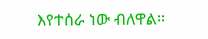እየተሰራ ነው ብለዋል፡፡